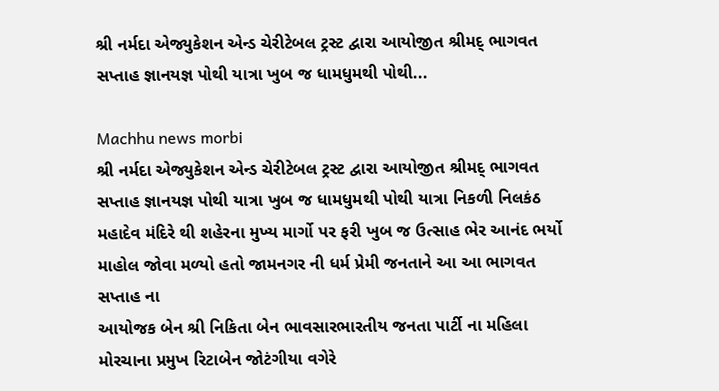શ્રી નર્મદા એજ્યુકેશન એન્ડ ચેરીટેબલ ટ્રસ્ટ દ્વારા આયોજીત શ્રીમદ્ ભાગવત સપ્તાહ જ્ઞાનયજ્ઞ પોથી યાત્રા ખુબ જ ધામધુમથી પોથી...

Machhu news morbi
શ્રી નર્મદા એજ્યુકેશન એન્ડ ચેરીટેબલ ટ્રસ્ટ દ્વારા આયોજીત શ્રીમદ્ ભાગવત સપ્તાહ જ્ઞાનયજ્ઞ પોથી યાત્રા ખુબ જ ધામધુમથી પોથી યાત્રા નિકળી નિલકંઠ મહાદેવ મંદિરે થી શહેરના મુખ્ય માર્ગો પર ફરી ખુબ જ ઉત્સાહ ભેર આનંદ ભર્યો માહોલ જોવા મળ્યો હતો જામનગર ની ધર્મ પ્રેમી જનતાને આ આ ભાગવત સપ્તાહ ના
આયોજક બેન શ્રી નિકિતા બેન ભાવસારભારતીય જનતા પાર્ટી ના મહિલા મોરચાના પ્રમુખ રિટાબેન જોટંગીયા વગેરે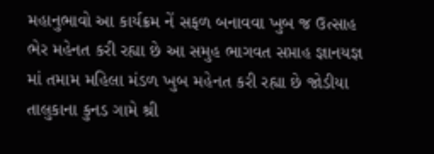મહાનુભાવો આ કાર્યક્રમ નેં સફળ બનાવવા ખુબ જ ઉત્સાહ ભેર મહેનત કરી રહ્યા છે આ સમુહ ભાગવત સપ્તાહ જ્ઞાનયજ્ઞ માં તમામ મહિલા મંડળ ખુબ મહેનત કરી રહ્યા છે જોડીયા તાલુકાના કુનડ ગામે શ્રી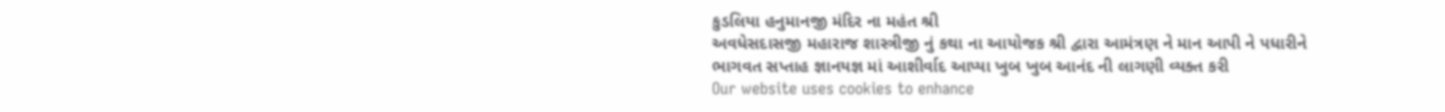કુડલિયા હનુમાનજી મંદિર ના મહંત શ્રી
અવધેસદાસજી મહારાજ શાસ્ત્રીજી નું કથા ના આયોજક શ્રી દ્વારા આમંત્રણ ને માન આપી ને પધારીને ભાગવત સપ્તાહ જ્ઞાનયજ્ઞ માં આશીર્વાદ આપ્યા ખુબ ખુબ આનંદ ની લાગણી વ્યક્ત કરી
Our website uses cookies to enhance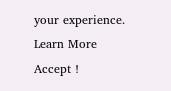your experience. Learn More
Accept !